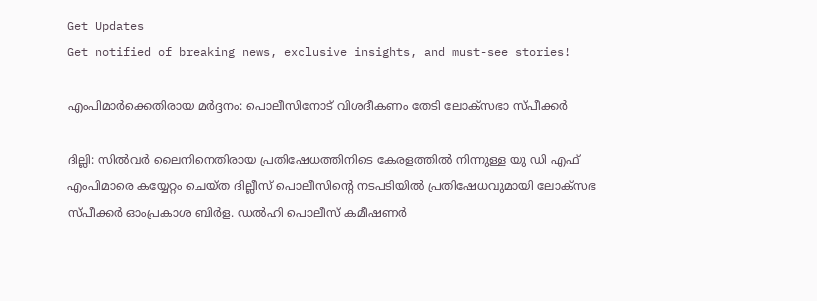Get Updates
Get notified of breaking news, exclusive insights, and must-see stories!

എംപിമാർക്കെതിരായ മർദ്ദനം: പൊലീസിനോട് വിശദീകണം തേടി ലോക്സഭാ സ്പീക്കർ

ദില്ലി: സില്‍വർ ലൈനിനെതിരായ പ്രതിഷേധത്തിനിടെ കേരളത്തില്‍ നിന്നുള്ള യു ഡി എഫ് എംപിമാരെ കയ്യേറ്റം ചെയ്ത ദില്ലീസ് പൊലീസിന്റെ നടപടിയില്‍ പ്രതിഷേധവുമായി ലോക്സഭ സ്പീക്കർ ഓംപ്രകാശ ബിർള. ഡൽഹി പൊലീസ് കമീഷണർ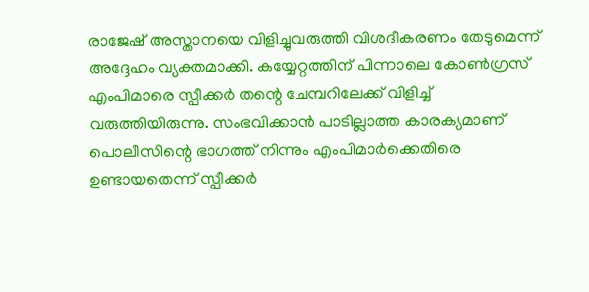രാജേഷ് അസ്താനയെ വിളിച്ചുവരുത്തി വിശദീകരണം തേടുമെന്ന് അദ്ദേഹം വ്യക്തമാക്കി. കയ്യേറ്റത്തിന് പിന്നാലെ കോണ്‍ഗ്രസ് എംപിമാരെ സ്പീക്കർ തന്റെ ചേമ്പറിലേക്ക് വിളിച്ച് വരുത്തിയിരുന്നു. സംഭവിക്കാന്‍ പാടില്ലാത്ത കാരക്യമാണ് പൊലീസിന്റെ ഭാഗത്ത് നിന്നും എംപിമാർക്കെതിരെ ഉണ്ടായതെന്ന് സ്പീക്കർ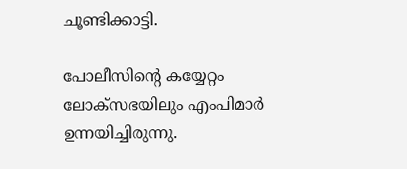ചൂണ്ടിക്കാട്ടി.

പോലീസിന്റെ കയ്യേറ്റം ലോക്സഭയിലും എംപിമാർ ഉന്നയിച്ചിരുന്നു.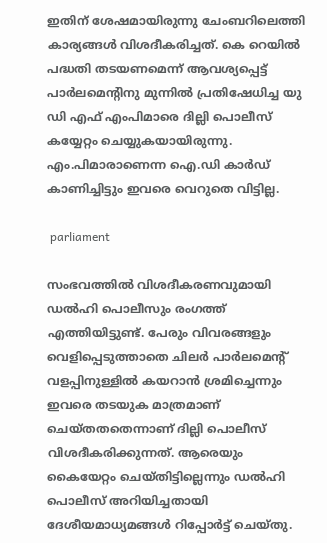ഇതിന് ശേഷമായിരുന്നു ചേംബറിലെത്തി കാര്യങ്ങള്‍ വിശദീകരിച്ചത്. കെ റെയിൽ പദ്ധതി തടയണമെന്ന് ആവശ്യപ്പെട്ട് പാർലമെന്റിനു മുന്നിൽ പ്രതിഷേധിച്ച യു ഡി എഫ് എംപിമാരെ ദില്ലി പൊലീസ് കയ്യേറ്റം ചെയ്യുകയായിരുന്നു. എം.പിമാരാണെന്ന ഐ.ഡി കാർഡ് കാണിച്ചിട്ടും ഇവരെ വെറുതെ വിട്ടില്ല.

 parliament

സംഭവത്തില്‍ വിശദീകരണവുമായി ഡല്‍ഹി പൊലീസും രംഗത്ത് എത്തിയിട്ടുണ്ട്. പേരും വിവരങ്ങളും വെളിപ്പെടുത്താതെ ചിലര്‍ പാര്‍ലമെന്റ് വളപ്പിനുള്ളില്‍ കയറാന്‍ ശ്രമിച്ചെന്നും ഇവരെ തടയുക മാത്രമാണ് ചെയ്തതതെന്നാണ് ദില്ലി പൊലീസ് വിശദീകരിക്കുന്നത്. ആരെയും കൈയേറ്റം ചെയ്തിട്ടില്ലെന്നും ഡല്‍ഹി പൊലീസ് അറിയിച്ചതായി ദേശീയമാധ്യമങ്ങള്‍ റിപ്പോര്‍ട്ട് ചെയ്തു.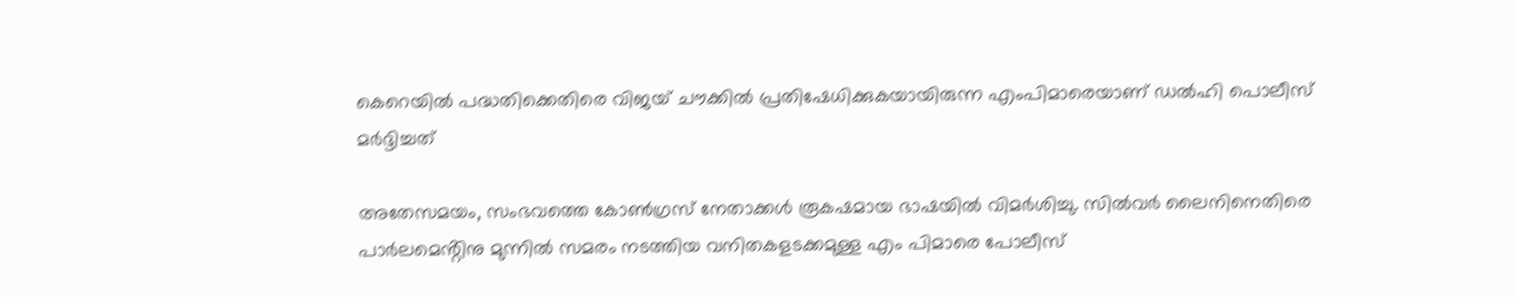കെറെയില്‍ പദ്ധതിക്കെതിരെ വിജയ് ചൗക്കില്‍ പ്രതിഷേധിക്കുകയായിരുന്ന എംപിമാരെയാണ് ഡല്‍ഹി പൊലീസ് മര്‍ദ്ദിച്ചത്

അതേസമയം, സംഭവത്തെ കോണ്‍ഗ്രസ് നേതാക്കള്‍ രൂകഷമായ ഭാഷയില്‍ വിമർശിച്ചു. സിൽവർ ലൈനിനെതിരെ പാർലമെൻ്റിനു മുന്നിൽ സമരം നടത്തിയ വനിതകളടക്കമുള്ള എം പിമാരെ പോലീസ്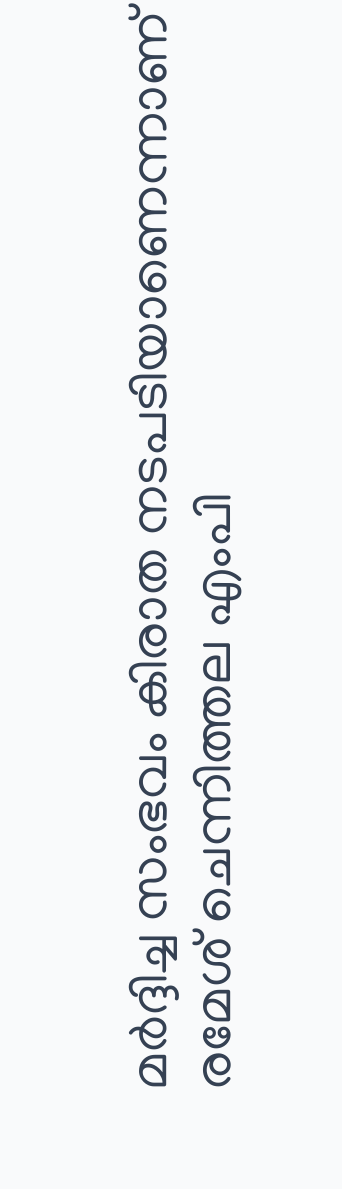മർദ്ദിച്ച സംഭവം കിരാത നടപടിയാണെന്നാണ് രമേശ് ചെന്നിത്തല എംപി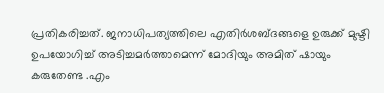പ്രതികരിച്ചത്. ജനാധിപത്യത്തിലെ എതിർശബ്ദങ്ങളെ ഉരുക്ക് മുഷ്ടി ഉപയോഗിച്ച് അടിച്ചമർത്താമെന്ന് മോദിയും അമിത് ഷായും കരുതേണ്ട .എം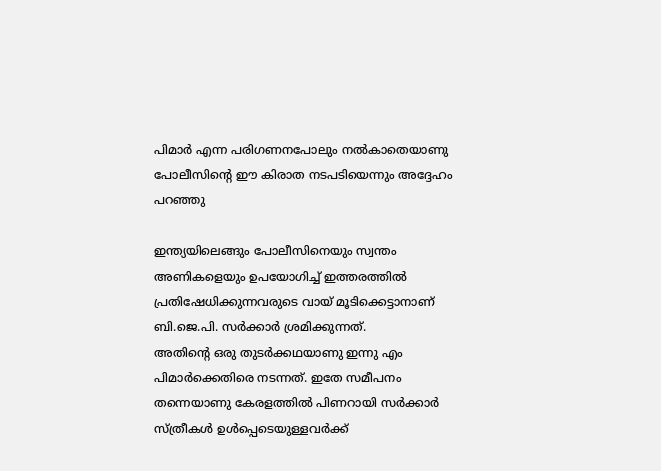പിമാർ എന്ന പരിഗണനപോലും നൽകാതെയാണു പോലീസിൻ്റെ ഈ കിരാത നടപടിയെന്നും അദ്ദേഹം പറഞ്ഞു

ഇന്ത്യയിലെങ്ങും പോലീസിനെയും സ്വന്തം അണികളെയും ഉപയോഗിച്ച് ഇത്തരത്തിൽ പ്രതിഷേധിക്കുന്നവരുടെ വായ് മൂടിക്കെട്ടാനാണ് ബി.ജെ.പി. സർക്കാർ ശ്രമിക്കുന്നത്.
അതിൻ്റെ ഒരു തുടർക്കഥയാണു ഇന്നു എം പിമാർക്കെതിരെ നടന്നത്. ഇതേ സമീപനം തന്നെയാണു കേരളത്തിൽ പിണറായി സർക്കാർ സ്ത്രീകൾ ഉൾപ്പെടെയുള്ളവർക്ക്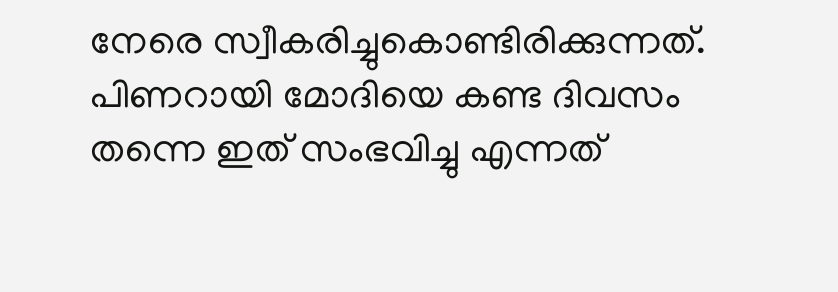നേരെ സ്വീകരിച്ചുകൊണ്ടിരിക്കുന്നത്. പിണറായി മോദിയെ കണ്ട ദിവസം തന്നെ ഇത് സംഭവിച്ചു എന്നത്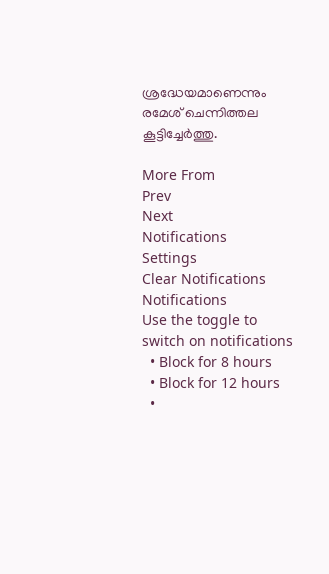ശ്രദ്ധേയമാണെന്നും രമേശ് ചെന്നിത്തല കൂട്ടിച്ചേർത്തു.

More From
Prev
Next
Notifications
Settings
Clear Notifications
Notifications
Use the toggle to switch on notifications
  • Block for 8 hours
  • Block for 12 hours
  •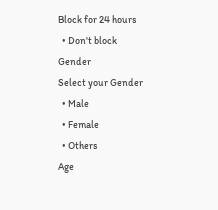Block for 24 hours
  • Don't block
Gender
Select your Gender
  • Male
  • Female
  • Others
Age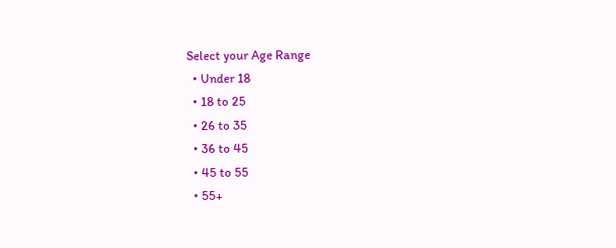Select your Age Range
  • Under 18
  • 18 to 25
  • 26 to 35
  • 36 to 45
  • 45 to 55
  • 55+